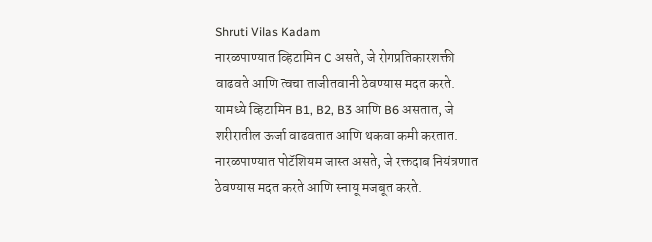Shruti Vilas Kadam
नारळपाण्यात व्हिटामिन C असते, जे रोगप्रतिकारशक्ती वाढवते आणि त्वचा ताजीतवानी ठेवण्यास मदत करते.
यामध्ये व्हिटामिन B1, B2, B3 आणि B6 असतात, जे शरीरातील ऊर्जा वाढवतात आणि थकवा कमी करतात.
नारळपाण्यात पोटॅशियम जास्त असते, जे रक्तदाब नियंत्रणात ठेवण्यास मदत करते आणि स्नायू मजबूत करते.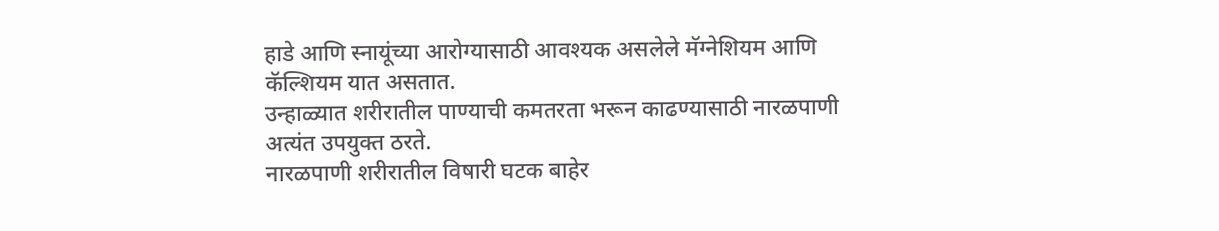हाडे आणि स्नायूंच्या आरोग्यासाठी आवश्यक असलेले मॅग्नेशियम आणि कॅल्शियम यात असतात.
उन्हाळ्यात शरीरातील पाण्याची कमतरता भरून काढण्यासाठी नारळपाणी अत्यंत उपयुक्त ठरते.
नारळपाणी शरीरातील विषारी घटक बाहेर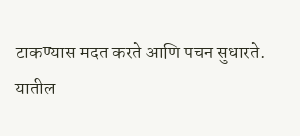टाकण्यास मदत करते आणि पचन सुधारते.
यातील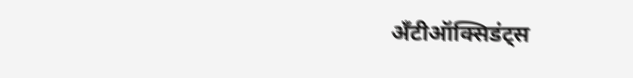अँटीऑक्सिडंट्स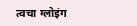त्वचा ग्लोइंग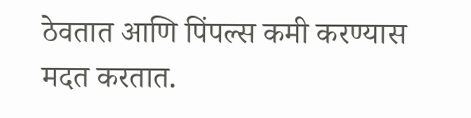ठेवतात आणि पिंपल्स कमी करण्यास मदत करतात.